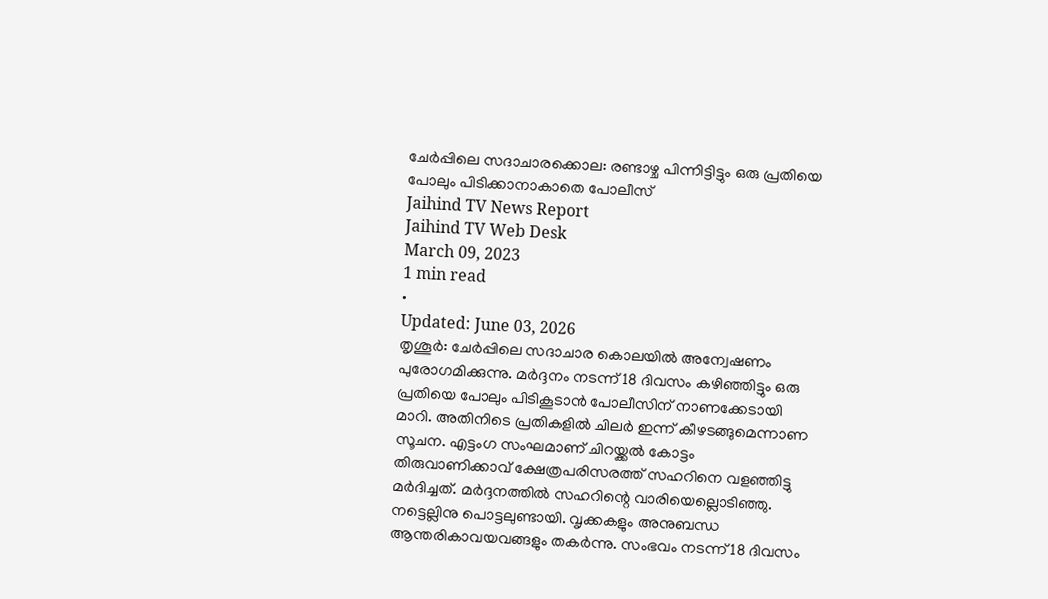ചേർപ്പിലെ സദാചാരക്കൊല: രണ്ടാഴ്ച പിന്നിട്ടിട്ടും ഒരു പ്രതിയെ പോലും പിടിക്കാനാകാതെ പോലീസ്
Jaihind TV News Report
Jaihind TV Web Desk
March 09, 2023
1 min read
•
Updated: June 03, 2026
തൃശൂർ: ചേർപ്പിലെ സദാചാര കൊലയിൽ അന്വേഷണം പുരോഗമിക്കുന്നു. മർദ്ദനം നടന്ന് 18 ദിവസം കഴിഞ്ഞിട്ടും ഒരു പ്രതിയെ പോലും പിടികൂടാൻ പോലീസിന് നാണക്കേടായി മാറി. അതിനിടെ പ്രതികളിൽ ചിലർ ഇന്ന് കീഴടങ്ങുമെന്നാണ സൂചന. എട്ടംഗ സംഘമാണ് ചിറയ്ക്കൽ കോട്ടം തിരുവാണിക്കാവ് ക്ഷേത്രപരിസരത്ത് സഹറിനെ വളഞ്ഞിട്ടു മർദിച്ചത്. മർദ്ദനത്തിൽ സഹറിന്റെ വാരിയെല്ലൊടിഞ്ഞു. നട്ടെല്ലിനു പൊട്ടലുണ്ടായി. വൃക്കകളും അനുബന്ധ ആന്തരികാവയവങ്ങളും തകർന്നു. സംഭവം നടന്ന് 18 ദിവസം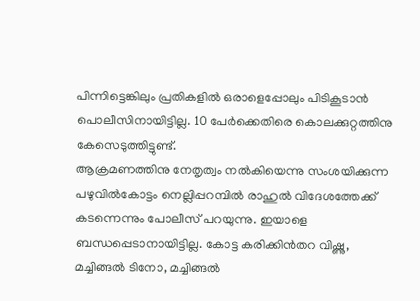പിന്നിട്ടെങ്കിലും പ്രതികളിൽ ഒരാളെപ്പോലും പിടികൂടാൻ പൊലീസിനായിട്ടില്ല. 10 പേർക്കെതിരെ കൊലക്കുറ്റത്തിനു കേസെടുത്തിട്ടുണ്ട്.
ആക്രമണത്തിനു നേതൃത്വം നൽകിയെന്നു സംശയിക്കുന്ന പഴുവിൽകോട്ടം നെല്ലിപ്പറമ്പിൽ രാഹുൽ വിദേശത്തേക്ക് കടന്നെന്നും പോലീസ് പറയുന്നു. ഇയാളെ ബന്ധപ്പെടാനായിട്ടില്ല. കോട്ട കരിക്കിൻതറ വിഷ്ണു, മച്ചിങ്ങൽ ടിനോ, മച്ചിങ്ങൽ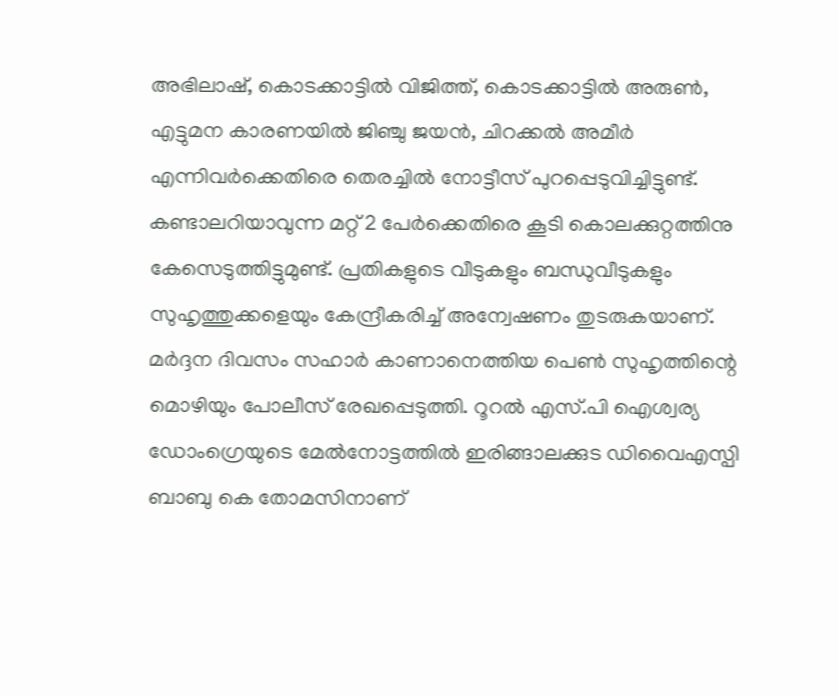അഭിലാഷ്, കൊടക്കാട്ടിൽ വിജിത്ത്, കൊടക്കാട്ടിൽ അരുൺ, എട്ടുമന കാരണയിൽ ജിഞ്ചു ജയൻ, ചിറക്കൽ അമീർ എന്നിവർക്കെതിരെ തെരച്ചിൽ നോട്ടീസ് പുറപ്പെടുവിച്ചിട്ടുണ്ട്. കണ്ടാലറിയാവുന്ന മറ്റ് 2 പേർക്കെതിരെ കൂടി കൊലക്കുറ്റത്തിനു കേസെടുത്തിട്ടുമുണ്ട്. പ്രതികളുടെ വീടുകളും ബന്ധുവീടുകളും സുഹൃത്തുക്കളെയും കേന്ദ്രീകരിച്ച് അന്വേഷണം തുടരുകയാണ്. മർദ്ദന ദിവസം സഹാർ കാണാനെത്തിയ പെൺ സുഹൃത്തിന്റെ മൊഴിയും പോലീസ് രേഖപ്പെടുത്തി. റൂറൽ എസ്.പി ഐശ്വര്യ ഡോംഗ്രെയുടെ മേൽനോട്ടത്തിൽ ഇരിങ്ങാലക്കുട ഡിവൈഎസ്പി ബാബു കെ തോമസിനാണ്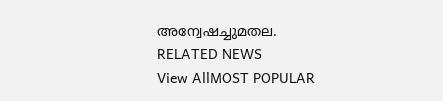അന്വേഷച്ചുമതല.
RELATED NEWS
View AllMOST POPULAR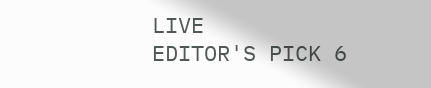LIVE
EDITOR'S PICK 6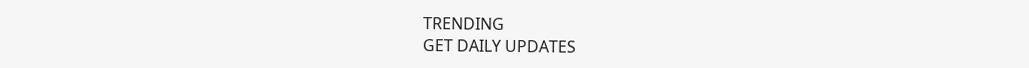TRENDING
GET DAILY UPDATES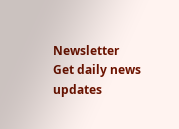Newsletter
Get daily news updates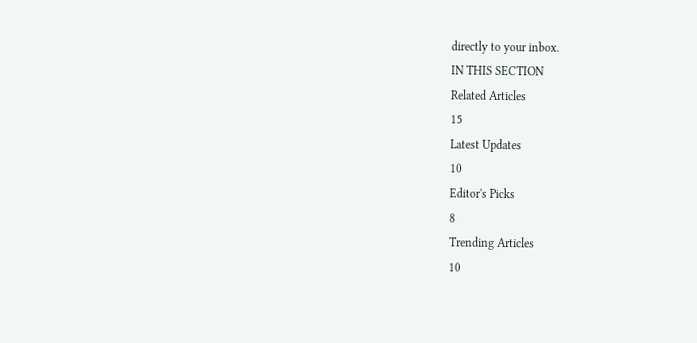directly to your inbox.
IN THIS SECTION
Related Articles
15
Latest Updates
10
Editor's Picks
8
Trending Articles
10